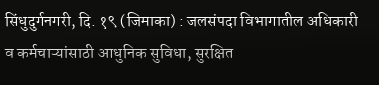सिंधुदुर्गनगरी, दि. १९ (जिमाका) : जलसंपदा विभागातील अधिकारी व कर्मचाऱ्यांसाठी आधुनिक सुविधा, सुरक्षित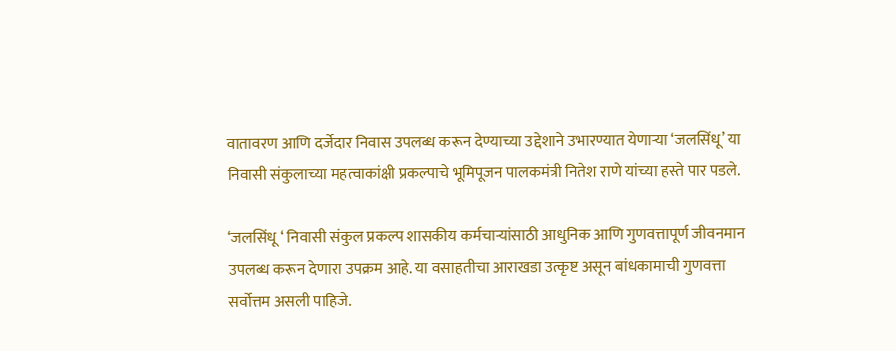वातावरण आणि दर्जेदार निवास उपलब्ध करून देण्याच्या उद्देशाने उभारण्यात येणाऱ्या ‘जलसिंधू’ या निवासी संकुलाच्या महत्वाकांक्षी प्रकल्पाचे भूमिपूजन पालकमंत्री नितेश राणे यांच्या हस्ते पार पडले.

‘जलसिंधू ‘ निवासी संकुल प्रकल्प शासकीय कर्मचाऱ्यांसाठी आधुनिक आणि गुणवत्तापूर्ण जीवनमान उपलब्ध करून देणारा उपक्रम आहे. या वसाहतीचा आराखडा उत्कृष्ट असून बांधकामाची गुणवत्ता सर्वोत्तम असली पाहिजे.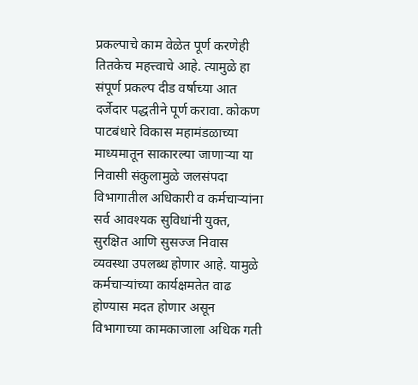प्रकल्पाचे काम वेळेत पूर्ण करणेही तितकेच महत्त्वाचे आहे. त्यामुळे हा संपूर्ण प्रकल्प दीड वर्षाच्या आत दर्जेदार पद्धतीने पूर्ण करावा. कोकण पाटबंधारे विकास महामंडळाच्या माध्यमातून साकारल्या जाणाऱ्या या निवासी संकुलामुळे जलसंपदा विभागातील अधिकारी व कर्मचाऱ्यांना सर्व आवश्यक सुविधांनी युक्त, सुरक्षित आणि सुसज्ज निवास व्यवस्था उपलब्ध होणार आहे. यामुळे कर्मचाऱ्यांच्या कार्यक्षमतेत वाढ होण्यास मदत होणार असून विभागाच्या कामकाजाला अधिक गती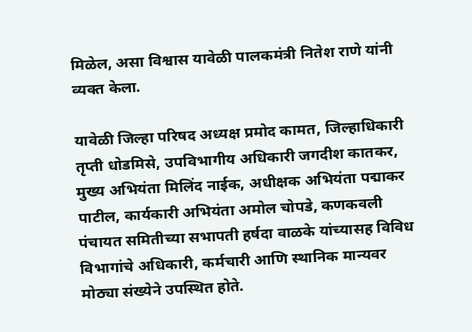मिळेल, असा विश्वास यावेळी पालकमंत्री नितेश राणे यांनी व्यक्त केला.

यावेळी जिल्हा परिषद अध्यक्ष प्रमोद कामत, जिल्हाधिकारी तृप्ती धोडमिसे, उपविभागीय अधिकारी जगदीश कातकर, मुख्य अभियंता मिलिंद नाईक, अधीक्षक अभियंता पद्माकर पाटील, कार्यकारी अभियंता अमोल चोपडे, कणकवली पंचायत समितीच्या सभापती हर्षदा वाळके यांच्यासह विविध विभागांचे अधिकारी, कर्मचारी आणि स्थानिक मान्यवर मोठ्या संख्येने उपस्थित होते.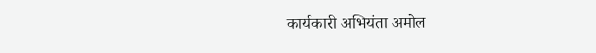कार्यकारी अभियंता अमोल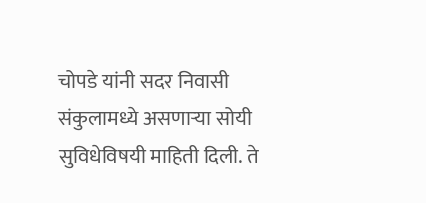चोपडे यांनी सदर निवासी संकुलामध्ये असणाऱ्या सोयी सुविधेविषयी माहिती दिली. ते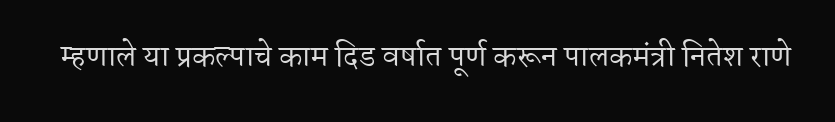म्हणाले या प्रकल्पाचे काम दिड वर्षात पूर्ण करून पालकमंत्री नितेश राणे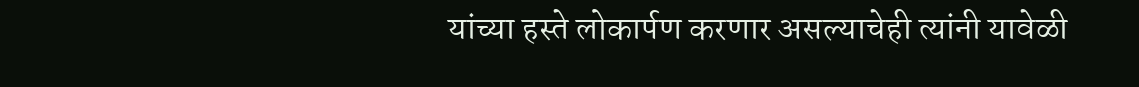यांच्या हस्ते लोकार्पण करणार असल्याचेही त्यांनी यावेळी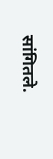सांगितले.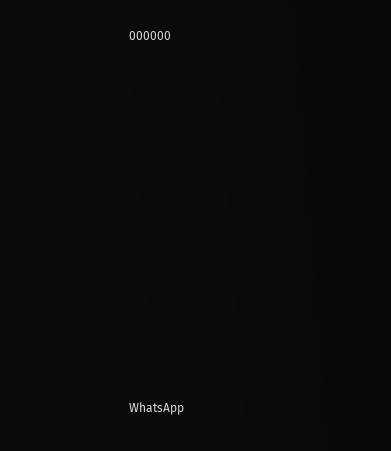000000






















WhatsApp